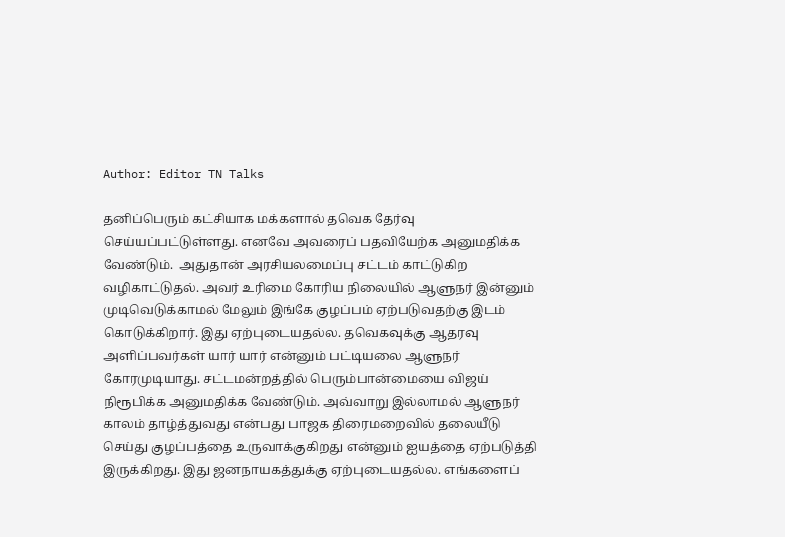Author: Editor TN Talks

தனிப்பெரும் கட்சியாக மக்களால் தவெக தேர்வு செய்யப்பட்டுள்ளது. எனவே அவரைப் பதவியேற்க அனுமதிக்க வேண்டும்.  அதுதான் அரசியலமைப்பு சட்டம் காட்டுகிற வழிகாட்டுதல். அவர் உரிமை கோரிய நிலையில் ஆளுநர் இன்னும் முடிவெடுக்காமல் மேலும் இங்கே குழப்பம் ஏற்படுவதற்கு இடம் கொடுக்கிறார். இது ஏற்புடையதல்ல. தவெகவுக்கு ஆதரவு அளிப்பவர்கள் யார் யார் என்னும் பட்டியலை ஆளுநர் கோரமுடியாது. சட்டமன்றத்தில் பெரும்பான்மையை விஜய் நிரூபிக்க அனுமதிக்க வேண்டும். அவ்வாறு இல்லாமல் ஆளுநர் காலம் தாழ்த்துவது என்பது பாஜக திரைமறைவில் தலையீடு செய்து குழப்பத்தை உருவாக்குகிறது என்னும் ஐயத்தை ஏற்படுத்தி இருக்கிறது. இது ஜனநாயகத்துக்கு ஏற்புடையதல்ல. எங்களைப்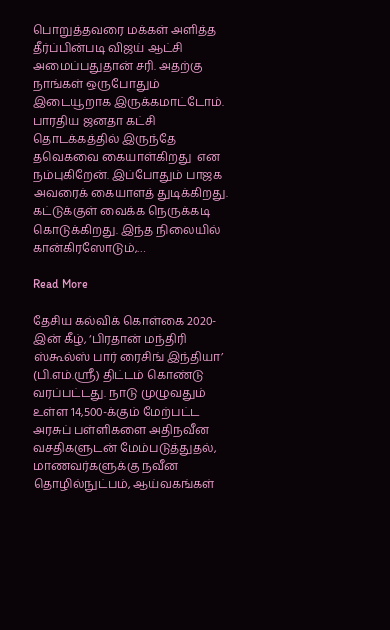பொறுத்தவரை மக்கள் அளித்த தீர்ப்பின்படி விஜய் ஆட்சி அமைப்பதுதான் சரி. அதற்கு நாங்கள் ஒருபோதும் இடையூறாக இருக்கமாட்டோம். பாரதிய ஜனதா கட்சி தொடக்கத்தில் இருந்தே தவெகவை கையாள்கிறது  என நம்புகிறேன். இப்போதும் பாஜக அவரைக் கையாளத் துடிக்கிறது. கட்டுக்குள் வைக்க நெருக்கடி கொடுக்கிறது. இந்த நிலையில் கான்கிரஸோடும்,…

Read More

தேசிய கல்விக் கொள்கை 2020-இன் கீழ், ‘பிரதான் மந்திரி ஸ்கூல்ஸ் பார் ரைசிங் இந்தியா’ (பி.எம்.ஸ்ரீ) திட்டம் கொண்டு வரப்பட்டது. நாடு முழுவதும் உள்ள 14,500-க்கும் மேற்பட்ட அரசுப் பள்ளிகளை அதிநவீன வசதிகளுடன் மேம்படுத்துதல், மாணவர்களுக்கு நவீன தொழில்நுட்பம், ஆய்வகங்கள்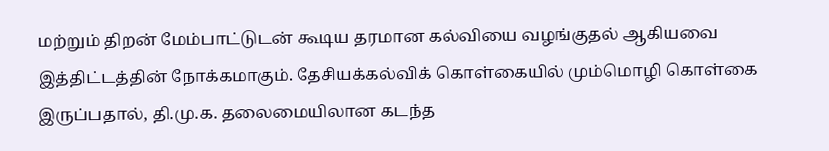மற்றும் திறன் மேம்பாட்டுடன் கூடிய தரமான கல்வியை வழங்குதல் ஆகியவை இத்திட்டத்தின் நோக்கமாகும். தேசியக்கல்விக் கொள்கையில் மும்மொழி கொள்கை இருப்பதால், தி.மு.க. தலைமையிலான கடந்த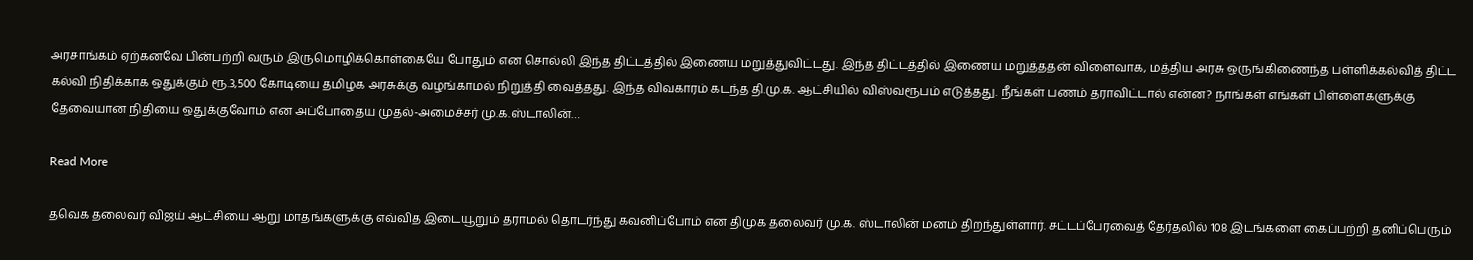அரசாங்கம் ஏற்கனவே பின்பற்றி வரும் இருமொழிக்கொள்கையே போதும் என சொல்லி இந்த திட்டத்தில் இணைய மறுத்துவிட்டது. இந்த திட்டத்தில் இணைய மறுத்ததன் விளைவாக, மத்திய அரசு ஒருங்கிணைந்த பள்ளிக்கல்வித் திட்ட கல்வி நிதிக்காக ஒதுக்கும் ரூ.3,500 கோடியை தமிழக அரசுக்கு வழங்காமல் நிறுத்தி வைத்தது. இந்த விவகாரம் கடந்த தி.மு.க. ஆட்சியில் விஸ்வரூபம் எடுத்தது. நீங்கள் பணம் தராவிட்டால் என்ன? நாங்கள் எங்கள் பிள்ளைகளுக்கு தேவையான நிதியை ஒதுக்குவோம் என அப்போதைய முதல்-அமைச்சர் மு.க.ஸ்டாலின்…

Read More

தவெக தலைவர் விஜய் ஆட்சியை ஆறு மாதங்களுக்கு எவ்வித இடையூறும் தராமல் தொடர்ந்து கவனிப்போம் என திமுக தலைவர் மு.க. ஸ்டாலின் மனம் திறந்துள்ளார். சட்டப்பேரவைத் தேர்தலில் 108 இடங்களை கைப்பற்றி தனிப்பெரும்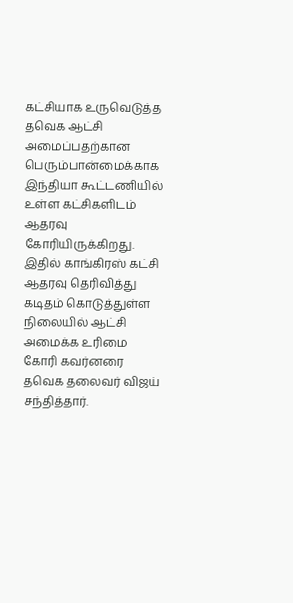கட்சியாக உருவெடுத்த தவெக ஆட்சி அமைப்பதற்கான பெரும்பான்மைக்காக இந்தியா கூட்டணியில் உள்ள கட்சிகளிடம் ஆதரவு கோரியிருக்கிறது. இதில் காங்கிரஸ் கட்சி ஆதரவு தெரிவித்து கடிதம் கொடுத்துள்ள நிலையில் ஆட்சி அமைக்க உரிமை கோரி கவர்னரை தவெக தலைவர் விஜய் சந்தித்தார்.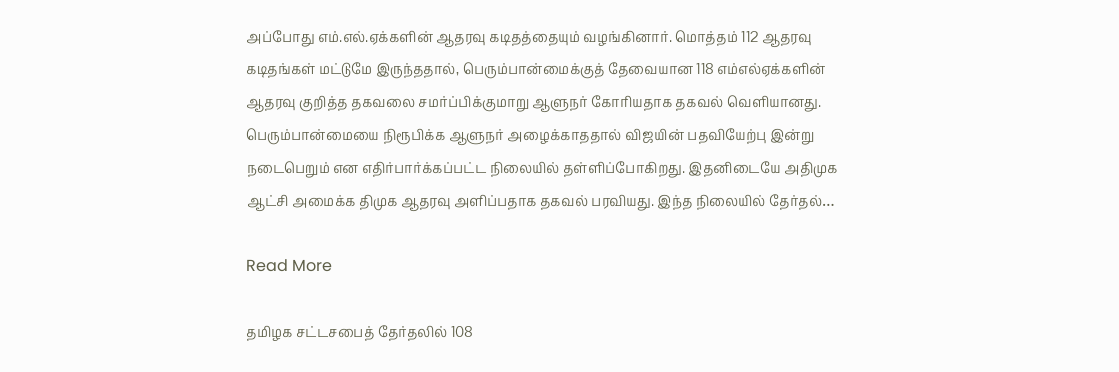அப்போது எம்.எல்.ஏக்களின் ஆதரவு கடிதத்தையும் வழங்கினார். மொத்தம் 112 ஆதரவு கடிதங்கள் மட்டுமே இருந்ததால், பெரும்பான்மைக்குத் தேவையான 118 எம்எல்ஏக்களின் ஆதரவு குறித்த தகவலை சமர்ப்பிக்குமாறு ஆளுநர் கோரியதாக தகவல் வெளியானது. பெரும்பான்மையை நிரூபிக்க ஆளுநர் அழைக்காததால் விஜயின் பதவியேற்பு இன்று நடைபெறும் என எதிர்பார்க்கப்பட்ட நிலையில் தள்ளிப்போகிறது. இதனிடையே அதிமுக ஆட்சி அமைக்க திமுக ஆதரவு அளிப்பதாக தகவல் பரவியது. இந்த நிலையில் தேர்தல்…

Read More

தமிழக சட்டசபைத் தேர்தலில் 108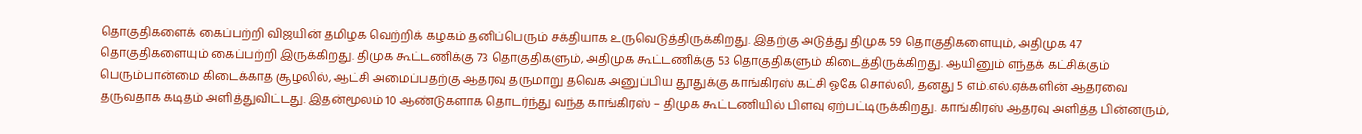தொகுதிகளைக் கைப்பற்றி விஜயின் தமிழக வெற்றிக் கழகம் தனிப்பெரும் சக்தியாக உருவெடுத்திருக்கிறது. இதற்கு அடுத்து திமுக 59 தொகுதிகளையும், அதிமுக 47 தொகுதிகளையும் கைப்பற்றி இருக்கிறது. திமுக கூட்டணிக்கு 73 தொகுதிகளும், அதிமுக கூட்டணிக்கு 53 தொகுதிகளும் கிடைத்திருக்கிறது. ஆயினும் எந்தக் கட்சிக்கும் பெரும்பான்மை கிடைக்காத சூழலில், ஆட்சி அமைப்பதற்கு ஆதரவு தருமாறு தவெக அனுப்பிய தூதுக்கு காங்கிரஸ் கட்சி ஓகே சொல்லி, தனது 5 எம்.எல்.ஏக்களின் ஆதரவை தருவதாக கடிதம் அளித்துவிட்டது. இதன்மூலம் 10 ஆண்டுகளாக தொடர்ந்து வந்த காங்கிரஸ் – திமுக கூட்டணியில் பிளவு ஏற்பட்டிருக்கிறது. காங்கிரஸ் ஆதரவு அளித்த பின்னரும்,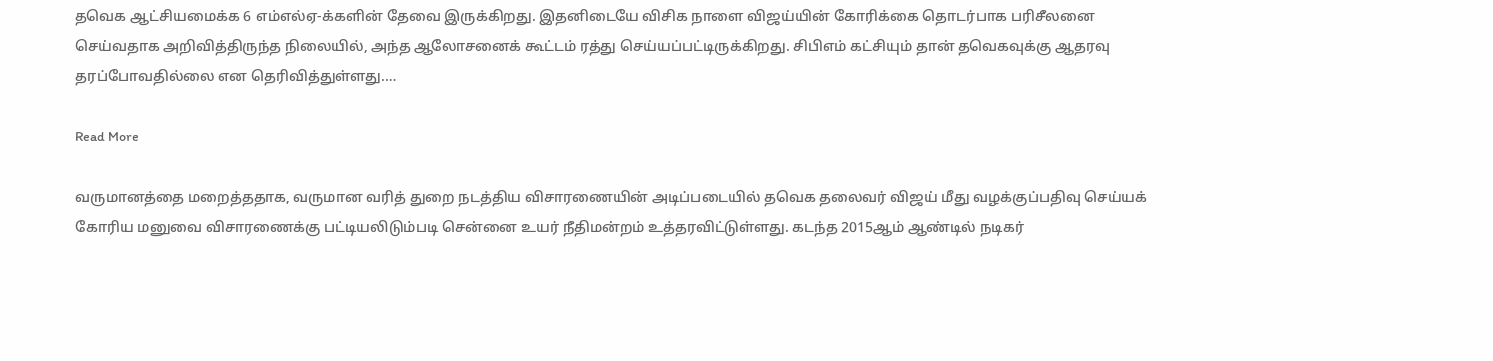தவெக ஆட்சியமைக்க 6 எம்எல்ஏ-க்களின் தேவை இருக்கிறது. இதனிடையே விசிக நாளை விஜய்யின் கோரிக்கை தொடர்பாக பரிசீலனை செய்வதாக அறிவித்திருந்த நிலையில், அந்த ஆலோசனைக் கூட்டம் ரத்து செய்யப்பட்டிருக்கிறது. சிபிஎம் கட்சியும் தான் தவெகவுக்கு ஆதரவு தரப்போவதில்லை என தெரிவித்துள்ளது.…

Read More

வருமானத்தை மறைத்ததாக, வருமான வரித் துறை நடத்திய விசாரணையின் அடிப்படையில் தவெக தலைவர் விஜய் மீது வழக்குப்பதிவு செய்யக் கோரிய மனுவை விசாரணைக்கு பட்டியலிடும்படி சென்னை உயர் நீதிமன்றம் உத்தரவிட்டுள்ளது. கடந்த 2015ஆம் ஆண்டில் நடிகர்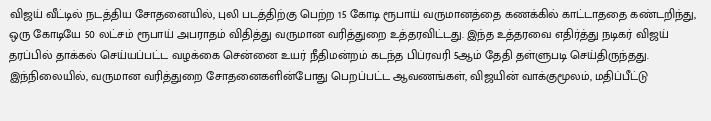விஜய் வீட்டில் நடத்திய சோதனையில், புலி படத்திற்கு பெற்ற 15 கோடி ரூபாய் வருமானத்தை கணக்கில் காட்டாததை கண்டறிந்து, ஒரு கோடியே 50 லட்சம் ரூபாய் அபராதம் விதித்து வருமான வரித்துறை உத்தரவிட்டது. இந்த உத்தரவை எதிர்த்து நடிகர் விஜய் தரப்பில் தாக்கல் செய்யப்பட்ட வழக்கை சென்னை உயர் நீதிமன்றம் கடந்த பிப்ரவரி 5ஆம் தேதி தள்ளுபடி செய்திருந்தது. இந்நிலையில், வருமான வரித்துறை சோதனைகளின்போது பெறப்பட்ட ஆவணங்கள், விஜயின் வாக்குமூலம், மதிப்பீட்டு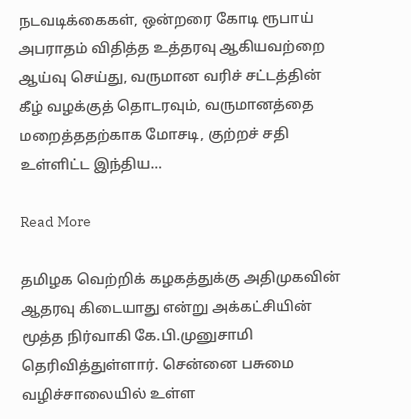நடவடிக்கைகள், ஒன்றரை கோடி ரூபாய் அபராதம் விதித்த உத்தரவு ஆகியவற்றை ஆய்வு செய்து, வருமான வரிச் சட்டத்தின் கீழ் வழக்குத் தொடரவும், வருமானத்தை மறைத்ததற்காக மோசடி, குற்றச் சதி உள்ளிட்ட இந்திய…

Read More

தமிழக வெற்றிக் கழகத்துக்கு அதிமுகவின் ஆதரவு கிடையாது என்று அக்கட்சியின் மூத்த நிர்வாகி கே.பி.முனுசாமி தெரிவித்துள்ளார். சென்னை பசுமை வழிச்சாலையில் உள்ள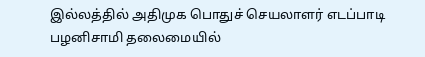இல்லத்தில் அதிமுக பொதுச் செயலாளர் எடப்பாடி பழனிசாமி தலைமையில்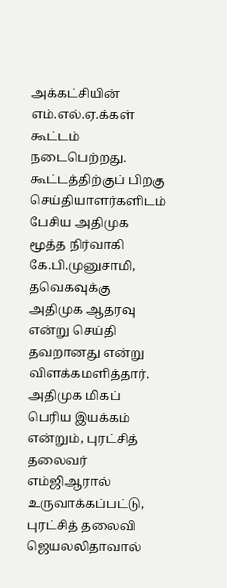அக்கட்சியின் எம்.எல்.ஏ.க்கள் கூட்டம் நடைபெற்றது. கூட்டத்திற்குப் பிறகு செய்தியாளர்களிடம் பேசிய அதிமுக மூத்த நிர்வாகி கே.பி.முனுசாமி,  தவெகவுக்கு அதிமுக ஆதரவு என்று செய்தி தவறானது என்று விளக்கமளித்தார். அதிமுக மிகப் பெரிய இயக்கம் என்றும், புரட்சித் தலைவர் எம்ஜிஆரால் உருவாக்கப்பட்டு, புரட்சித் தலைவி ஜெயலலிதாவால்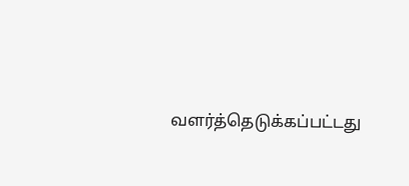வளர்த்தெடுக்கப்பட்டது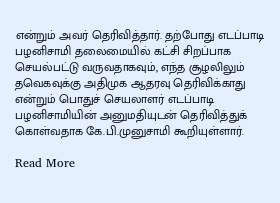என்றும் அவர் தெரிவித்தார். தற்போது எடப்பாடி பழனிசாமி தலைமையில் கட்சி சிறப்பாக செயல்பட்டு வருவதாகவும், எந்த சூழலிலும் தவெகவுக்கு அதிமுக ஆதரவு தெரிவிக்காது என்றும் பொதுச் செயலாளர் எடப்பாடி பழனிசாமியின் அனுமதியுடன் தெரிவித்துக் கொள்வதாக கே.பி.முனுசாமி கூறியுள்ளார்.

Read More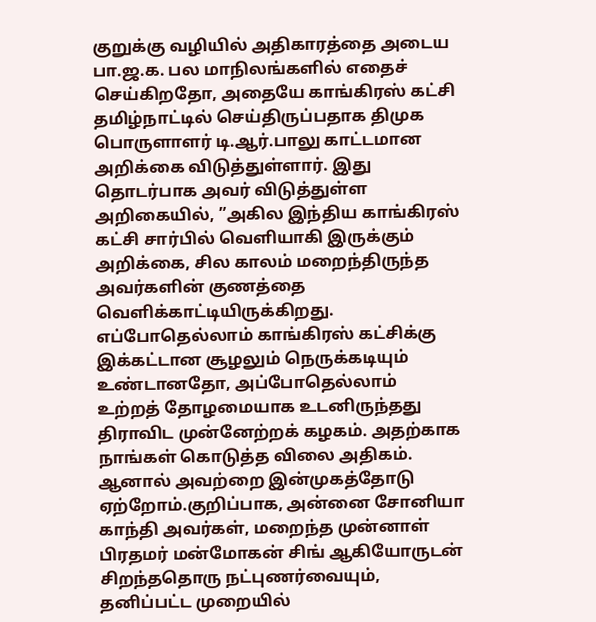குறுக்கு வழியில் அதிகாரத்தை அடைய பா.ஜ.க. பல மாநிலங்களில் எதைச் செய்கிறதோ, அதையே காங்கிரஸ் கட்சி தமிழ்நாட்டில் செய்திருப்பதாக திமுக பொருளாளர் டி.ஆர்.பாலு காட்டமான அறிக்கை விடுத்துள்ளார். இது தொடர்பாக அவர் விடுத்துள்ள அறிகையில், ”அகில இந்திய காங்கிரஸ் கட்சி சார்பில் வெளியாகி இருக்கும் அறிக்கை, சில காலம் மறைந்திருந்த அவர்களின் குணத்தை வெளிக்காட்டியிருக்கிறது. எப்போதெல்லாம் காங்கிரஸ் கட்சிக்கு இக்கட்டான சூழலும் நெருக்கடியும் உண்டானதோ, அப்போதெல்லாம் உற்றத் தோழமையாக உடனிருந்தது திராவிட முன்னேற்றக் கழகம். அதற்காக நாங்கள் கொடுத்த விலை அதிகம். ஆனால் அவற்றை இன்முகத்தோடு ஏற்றோம்.குறிப்பாக, அன்னை சோனியா காந்தி அவர்கள், மறைந்த முன்னாள் பிரதமர் மன்மோகன் சிங் ஆகியோருடன் சிறந்ததொரு நட்புணர்வையும், தனிப்பட்ட முறையில்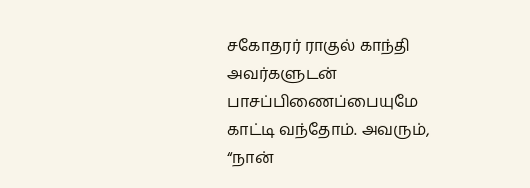சகோதரர் ராகுல் காந்தி அவர்களுடன் பாசப்பிணைப்பையுமே காட்டி வந்தோம். அவரும், “நான்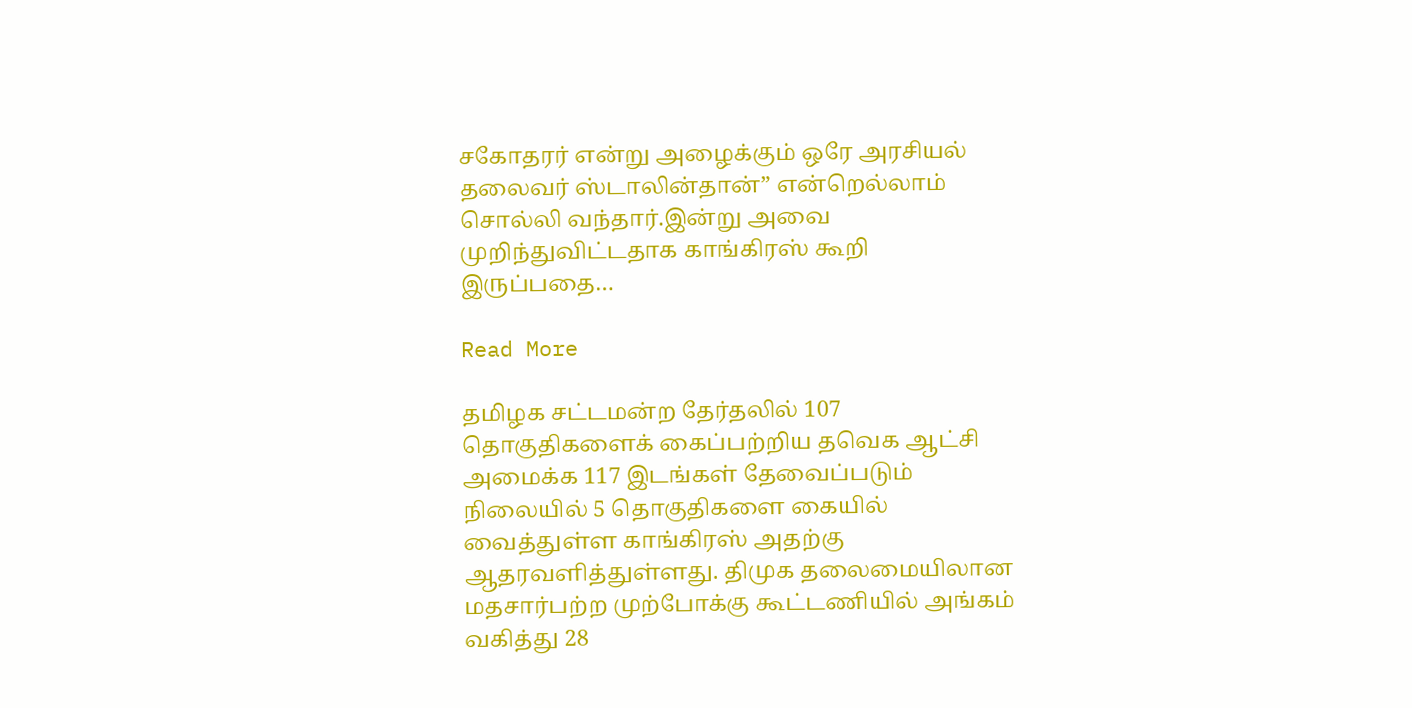சகோதரர் என்று அழைக்கும் ஒரே அரசியல் தலைவர் ஸ்டாலின்தான்” என்றெல்லாம் சொல்லி வந்தார்.இன்று அவை முறிந்துவிட்டதாக காங்கிரஸ் கூறி இருப்பதை…

Read More

தமிழக சட்டமன்ற தேர்தலில் 107 தொகுதிகளைக் கைப்பற்றிய தவெக ஆட்சி அமைக்க 117 இடங்கள் தேவைப்படும் நிலையில் 5 தொகுதிகளை கையில் வைத்துள்ள காங்கிரஸ் அதற்கு ஆதரவளித்துள்ளது. திமுக தலைமையிலான மதசார்பற்ற முற்போக்கு கூட்டணியில் அங்கம் வகித்து 28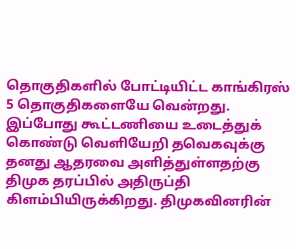தொகுதிகளில் போட்டியிட்ட காங்கிரஸ் 5 தொகுதிகளையே வென்றது. இப்போது கூட்டணியை உடைத்துக் கொண்டு வெளியேறி தவெகவுக்கு தனது ஆதரவை அளித்துள்ளதற்கு திமுக தரப்பில் அதிருப்தி கிளம்பியிருக்கிறது. திமுகவினரின்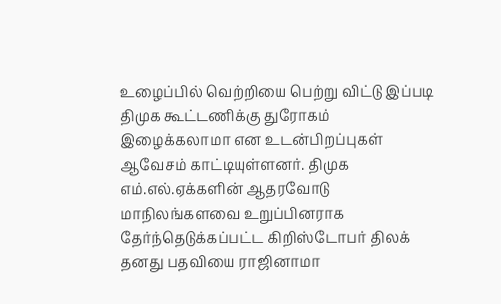உழைப்பில் வெற்றியை பெற்று விட்டு இப்படி திமுக கூட்டணிக்கு துரோகம் இழைக்கலாமா என உடன்பிறப்புகள் ஆவேசம் காட்டியுள்ளனர். திமுக எம்.எல்.ஏக்களின் ஆதரவோடு மாநிலங்களவை உறுப்பினராக தேர்ந்தெடுக்கப்பட்ட கிறிஸ்டோபர் திலக் தனது பதவியை ராஜினாமா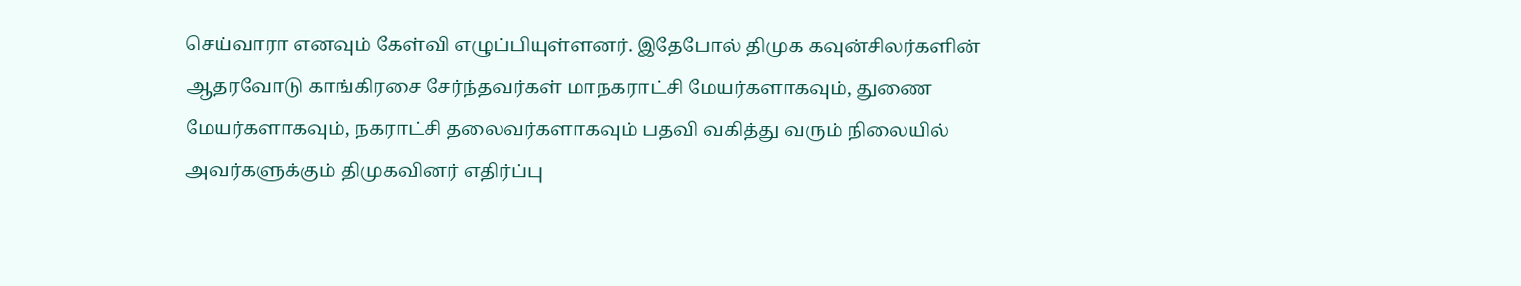செய்வாரா எனவும் கேள்வி எழுப்பியுள்ளனர். இதேபோல் திமுக கவுன்சிலர்களின் ஆதரவோடு காங்கிரசை சேர்ந்தவர்கள் மாநகராட்சி மேயர்களாகவும், துணை மேயர்களாகவும், நகராட்சி தலைவர்களாகவும் பதவி வகித்து வரும் நிலையில் அவர்களுக்கும் திமுகவினர் எதிர்ப்பு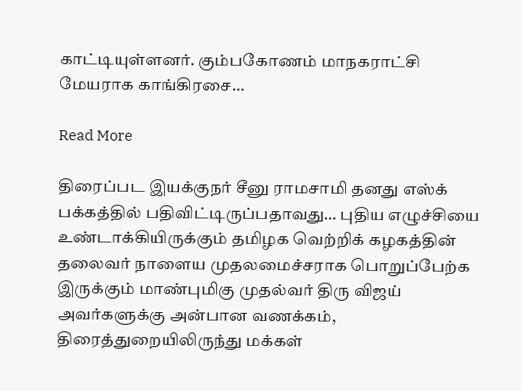காட்டியுள்ளனர். கும்பகோணம் மாநகராட்சி மேயராக காங்கிரசை…

Read More

திரைப்பட இயக்குநர் சீனு ராமசாமி தனது எஸ்க் பக்கத்தில் பதிவிட்டிருப்பதாவது… புதிய எழுச்சியை உண்டாக்கியிருக்கும் தமிழக வெற்றிக் கழகத்தின் தலைவர் நாளைய முதலமைச்சராக பொறுப்பேற்க இருக்கும் மாண்புமிகு முதல்வர் திரு விஜய் அவர்களுக்கு அன்பான வணக்கம், திரைத்துறையிலிருந்து மக்கள்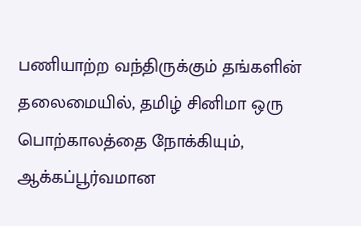பணியாற்ற வந்திருக்கும் தங்களின் தலைமையில், தமிழ் சினிமா ஒரு பொற்காலத்தை நோக்கியும், ஆக்கப்பூர்வமான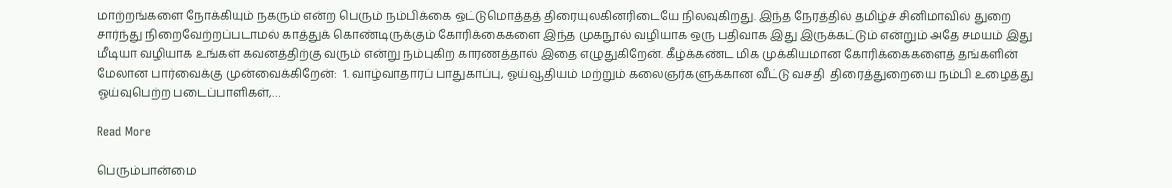மாற்றங்களை நோக்கியும் நகரும் என்ற பெரும் நம்பிக்கை ஒட்டுமொத்தத் திரையுலகினரிடையே நிலவுகிறது. இந்த நேரத்தில் தமிழ்ச் சினிமாவில் துறை சார்ந்து நிறைவேற்றப்படாமல் காத்துக் கொண்டிருக்கும் கோரிக்கைகளை இந்த முகநூல் வழியாக ஒரு பதிவாக இது இருக்கட்டும் என்றும் அதே சமயம் இது மீடியா வழியாக உங்கள் கவனத்திற்கு வரும் என்று நம்புகிற காரணத்தால் இதை எழுதுகிறேன். கீழ்க்கண்ட மிக முக்கியமான கோரிக்கைகளைத் தங்களின் மேலான பார்வைக்கு முன்வைக்கிறேன்:  1. வாழ்வாதாரப் பாதுகாப்பு, ஓய்வூதியம் மற்றும் கலைஞர்களுக்கான வீட்டு வசதி  திரைத்துறையை நம்பி உழைத்து ஓய்வுபெற்ற படைப்பாளிகள்,…

Read More

பெரும்பான்மை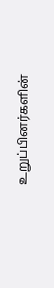உறுப்பினர்களின்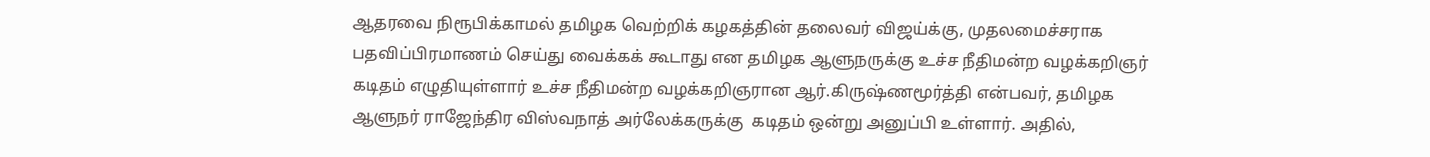ஆதரவை நிரூபிக்காமல் தமிழக வெற்றிக் கழகத்தின் தலைவர் விஜய்க்கு, முதலமைச்சராக பதவிப்பிரமாணம் செய்து வைக்கக் கூடாது என தமிழக ஆளுநருக்கு உச்ச நீதிமன்ற வழக்கறிஞர் கடிதம் எழுதியுள்ளார் உச்ச நீதிமன்ற வழக்கறிஞரான ஆர்.கிருஷ்ணமூர்த்தி என்பவர், தமிழக ஆளுநர் ராஜேந்திர விஸ்வநாத் அர்லேக்கருக்கு  கடிதம் ஒன்று அனுப்பி உள்ளார். அதில்,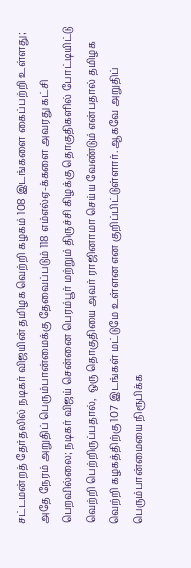சட்டமன்றத் தேர்தலில் நடிகர் விஜயின் தமிழக வெற்றி கழகம் 108 இடங்களை கைப்பற்றி உள்ளது; அதே நேரம் அறுதிப் பெரும்பான்மைக்கு தேவைப்படும் 118 எம்எல்ஏ-க்களை அவரது கட்சி பெறவில்லை; நடிகர் விஜய் சென்னை பெரம்பூர் மற்றும் திருச்சி கிழக்கு தொகுதிகளில் போட்டியிட்டு வெற்றி பெற்றிருப்பதால்,  ஒரு தொகுதியை அவர் ராஜினாமா செய்ய வேண்டும் என்பதால் தமிழக வெற்றி கழகத்திற்கு 107 இடங்கள் மட்டுமே உள்ளன என குறிப்பிட்டுள்ளார். ஆகவே அறுதிப் பெரும்பான்மையை நிரூபிக்க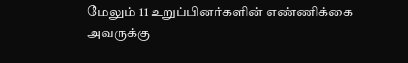மேலும் 11 உறுப்பினர்களின் எண்ணிக்கை அவருக்கு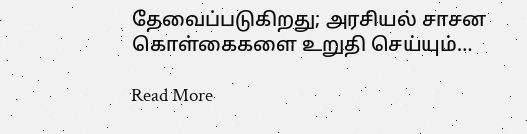தேவைப்படுகிறது; அரசியல் சாசன கொள்கைகளை உறுதி செய்யும்…

Read More